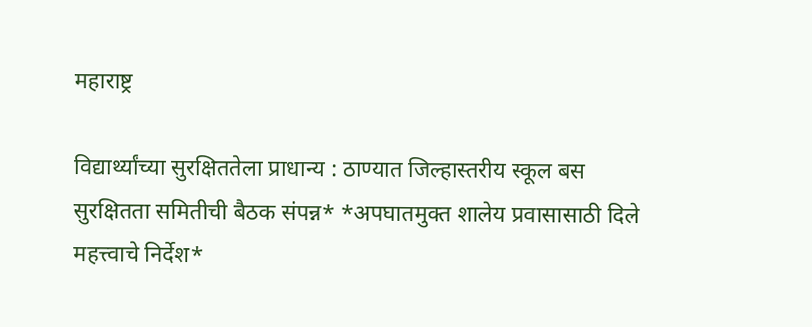महाराष्ट्र

विद्यार्थ्यांच्या सुरक्षिततेला प्राधान्य : ठाण्यात जिल्हास्तरीय स्कूल बस सुरक्षितता समितीची बैठक संपन्न* *अपघातमुक्त शालेय प्रवासासाठी दिले महत्त्वाचे निर्देश*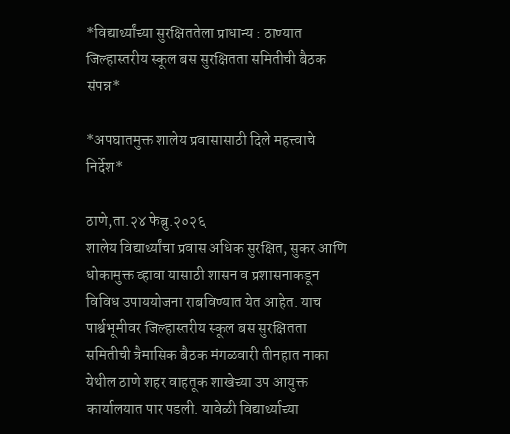*विद्यार्थ्यांच्या सुरक्षिततेला प्राधान्य : ठाण्यात जिल्हास्तरीय स्कूल बस सुरक्षितता समितीची बैठक संपन्न*

*अपघातमुक्त शालेय प्रवासासाठी दिले महत्त्वाचे निर्देश*

ठाणे,ता.२४ फेब्रु.२०२६
शालेय विद्यार्थ्यांचा प्रवास अधिक सुरक्षित, सुकर आणि धोकामुक्त व्हावा यासाठी शासन व प्रशासनाकडून विविध उपाययोजना राबविण्यात येत आहेत. याच पार्श्वभूमीवर जिल्हास्तरीय स्कूल बस सुरक्षितता समितीची त्रैमासिक बैठक मंगळवारी तीनहात नाका येथील ठाणे शहर वाहतूक शाखेच्या उप आयुक्त कार्यालयात पार पडली. यावेळी विद्यार्थ्याच्या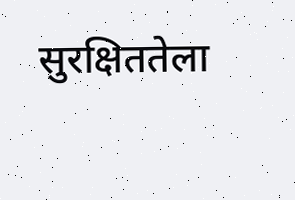सुरक्षिततेला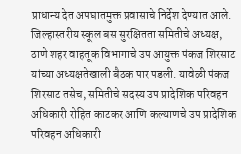प्राधान्य देत अपघातमुक्त प्रवासाचे निर्देश देण्यात आले.
जिल्हास्तरीय स्कूल बस सुरक्षितता समितीचे अध्यक्ष, ठाणे शहर वाहतूक विभागाचे उप आयुक्त पंकज शिरसाट यांच्या अध्यक्षतेखाली बैठक पार पडली. यावेळी पंकज शिरसाट तसेच, समितीचे सदस्य उप प्रादेशिक परिवहन अधिकारी रोहित काटकर आणि कल्याणचे उप प्रादेशिक परिवहन अधिकारी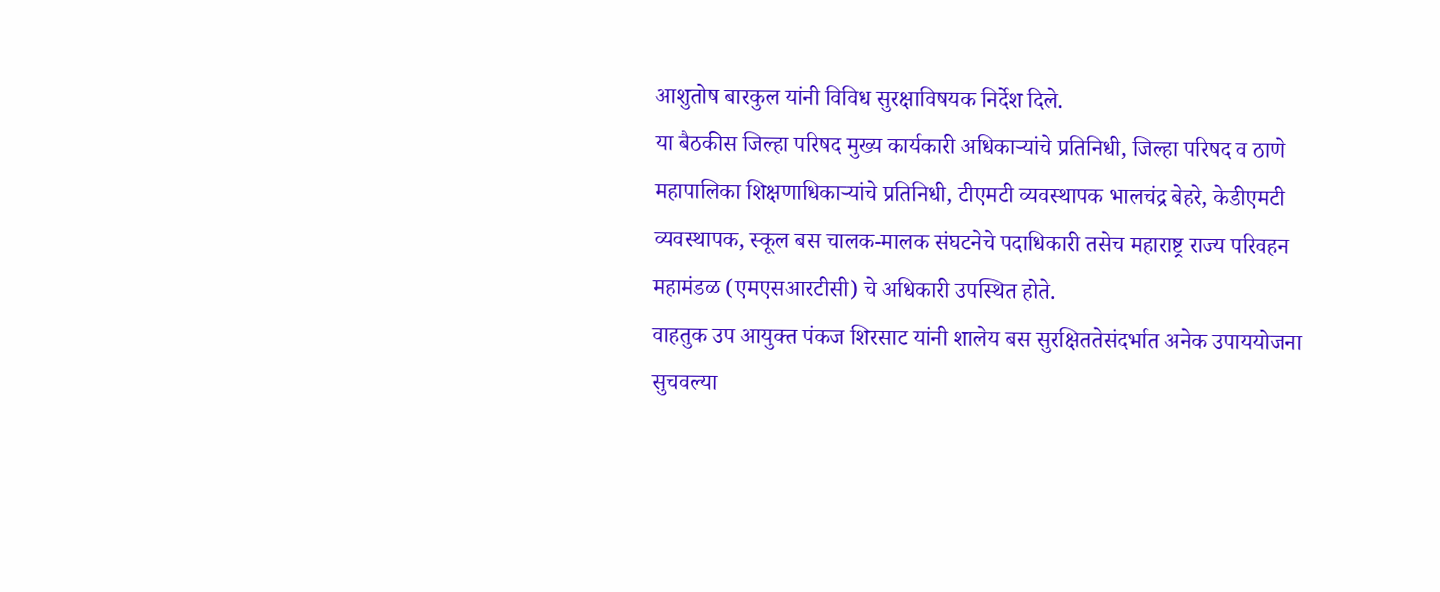आशुतोष बारकुल यांनी विविध सुरक्षाविषयक निर्देश दिले.
या बैठकीस जिल्हा परिषद मुख्य कार्यकारी अधिकाऱ्यांचे प्रतिनिधी, जिल्हा परिषद व ठाणे महापालिका शिक्षणाधिकाऱ्यांचे प्रतिनिधी, टीएमटी व्यवस्थापक भालचंद्र बेहरे, केडीएमटी व्यवस्थापक, स्कूल बस चालक-मालक संघटनेचे पदाधिकारी तसेच महाराष्ट्र राज्य परिवहन महामंडळ (एमएसआरटीसी) चे अधिकारी उपस्थित होते.
वाहतुक उप आयुक्त पंकज शिरसाट यांनी शालेय बस सुरक्षिततेसंदर्भात अनेक उपाययोजना सुचवल्या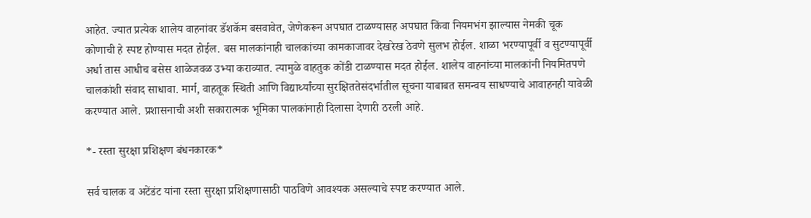आहेत. ज्यात प्रत्येक शालेय वाहनांवर डॅशकॅम बसवावेत, जेणेकरून अपघात टाळण्यासह अपघात किंवा नियमभंग झाल्यास नेमकी चूक कोणाची हे स्पष्ट होण्यास मदत होईल. बस मालकांनाही चालकांच्या कामकाजावर देखरेख ठेवणे सुलभ होईल. शाळा भरण्यापूर्वी व सुटण्यापूर्वी अर्धा तास आधीच बसेस शाळेजवळ उभ्या कराव्यात. त्यामुळे वाहतुक कोंडी टाळण्यास मदत होईल. शालेय वाहनांच्या मालकांनी नियमितपणे चालकांशी संवाद साधावा. मार्ग, वाहतूक स्थिती आणि विद्यार्थ्यांच्या सुरक्षिततेसंदर्भातील सूचना याबाबत समन्वय साधण्याचे आवाहनही यावेळी करण्यात आले. प्रशासनाची अशी सकारात्मक भूमिका पालकांनाही दिलासा देणारी ठरली आहे.

*- रस्ता सुरक्षा प्रशिक्षण बंधनकारक*

सर्व चालक व अटेंडंट यांना रस्ता सुरक्षा प्रशिक्षणासाठी पाठविणे आवश्यक असल्याचे स्पष्ट करण्यात आले.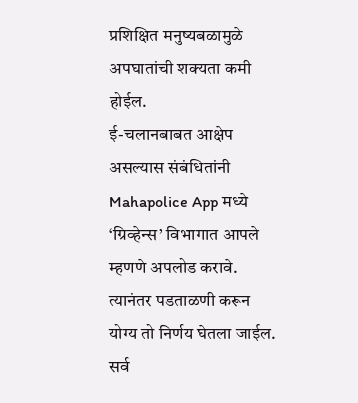प्रशिक्षित मनुष्यबळामुळे अपघातांची शक्यता कमी होईल.
ई-चलानबाबत आक्षेप असल्यास संबंधितांनी Mahapolice App मध्ये ‘ग्रिव्हेन्स’ विभागात आपले म्हणणे अपलोड करावे. त्यानंतर पडताळणी करून योग्य तो निर्णय घेतला जाईल. सर्व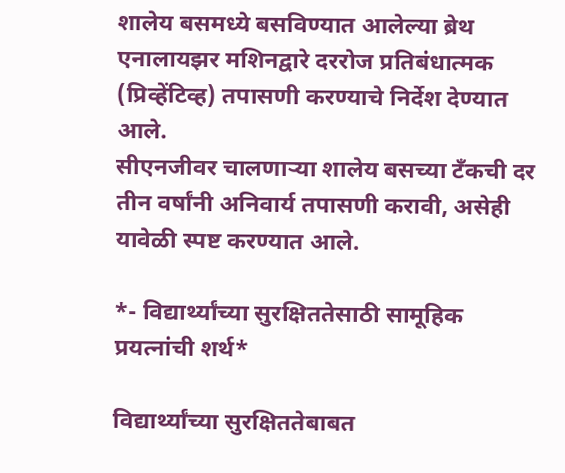शालेय बसमध्ये बसविण्यात आलेल्या ब्रेथ एनालायझर मशिनद्वारे दररोज प्रतिबंधात्मक (प्रिव्हेंटिव्ह) तपासणी करण्याचे निर्देश देण्यात आले.
सीएनजीवर चालणाऱ्या शालेय बसच्या टँकची दर तीन वर्षांनी अनिवार्य तपासणी करावी, असेही यावेळी स्पष्ट करण्यात आले.

*- विद्यार्थ्यांच्या सुरक्षिततेसाठी सामूहिक प्रयत्नांची शर्थ*

विद्यार्थ्यांच्या सुरक्षिततेबाबत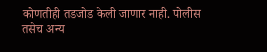कोणतीही तडजोड केली जाणार नाही. पोलीस तसेच अन्य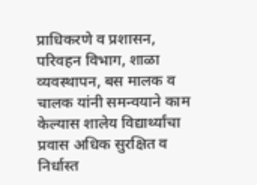प्राधिकरणे व प्रशासन, परिवहन विभाग, शाळा व्यवस्थापन, बस मालक व चालक यांनी समन्वयाने काम केल्यास शालेय विद्यार्थ्यांचा प्रवास अधिक सुरक्षित व निर्धास्त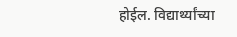होईल. विद्यार्थ्यांच्या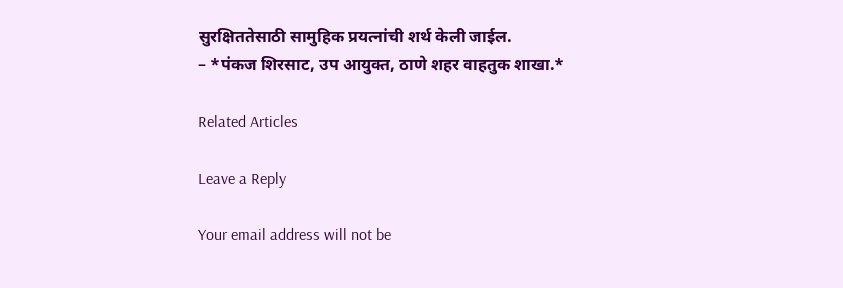सुरक्षिततेसाठी सामुहिक प्रयत्नांची शर्थ केली जाईल.
– *पंकज शिरसाट, उप आयुक्त, ठाणे शहर वाहतुक शाखा.*

Related Articles

Leave a Reply

Your email address will not be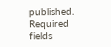published. Required fields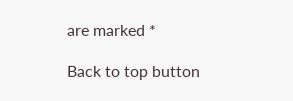are marked *

Back to top button